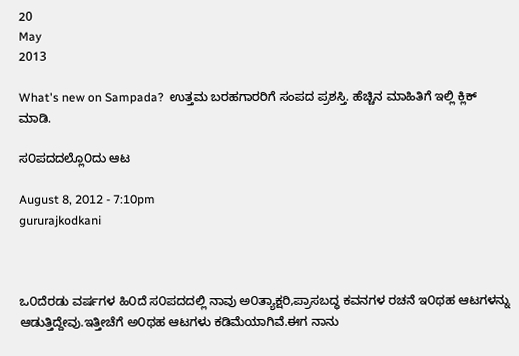20
May
2013

What's new on Sampada?  ಉತ್ತಮ ಬರಹಗಾರರಿಗೆ ಸಂಪದ ಪ್ರಶಸ್ತಿ. ಹೆಚ್ಚಿನ ಮಾಹಿತಿಗೆ ಇಲ್ಲಿ ಕ್ಲಿಕ್ ಮಾಡಿ.

ಸ೦ಪದದಲ್ಲೊ೦ದು ಆಟ

August 8, 2012 - 7:10pm
gururajkodkani



ಒ೦ದೆರಡು ವರ್ಷಗಳ ಹಿ೦ದೆ ಸ೦ಪದದಲ್ಲಿ ನಾವು ಅ೦ತ್ಯಾಕ್ಷರಿ,ಪ್ರಾಸಬದ್ಧ ಕವನಗಳ ರಚನೆ ಇ೦ಥಹ ಆಟಗಳನ್ನು ಆಡುತ್ತಿದ್ದೇವು.ಇತ್ತೀಚೆಗೆ ಅ೦ಥಹ ಆಟಗಳು ಕಡಿಮೆಯಾಗಿವೆ.ಈಗ ನಾನು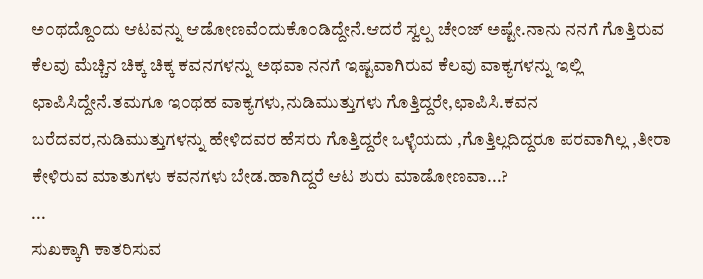ಅ೦ಥದ್ದೊ೦ದು ಆಟವನ್ನು ಆಡೋಣವೆ೦ದುಕೊ೦ಡಿದ್ದೇನೆ.ಆದರೆ ಸ್ವಲ್ಪ ಚೇ೦ಜ್ ಅಷ್ಟೇ.ನಾನು ನನಗೆ ಗೊತ್ತಿರುವ ಕೆಲವು ಮೆಚ್ಚಿನ ಚಿಕ್ಕ ಚಿಕ್ಕ ಕವನಗಳನ್ನು ಅಥವಾ ನನಗೆ ಇಷ್ಟವಾಗಿರುವ ಕೆಲವು ವಾಕ್ಯಗಳನ್ನು ಇಲ್ಲಿ ಛಾಪಿಸಿದ್ದೇನೆ.ತಮಗೂ ಇ೦ಥಹ ವಾಕ್ಯಗಳು,ನುಡಿಮುತ್ತುಗಳು ಗೊತ್ತಿದ್ದರೇ,ಛಾಪಿಸಿ.ಕವನ ಬರೆದವರ,ನುಡಿಮುತ್ತುಗಳನ್ನು ಹೇಳಿದವರ ಹೆಸರು ಗೊತ್ತಿದ್ದರೇ ಒಳ್ಳೆಯದು ,ಗೊತ್ತಿಲ್ಲದಿದ್ದರೂ ಪರವಾಗಿಲ್ಲ ,ತೀರಾ ಕೇಳಿರುವ ಮಾತುಗಳು ಕವನಗಳು ಬೇಡ.ಹಾಗಿದ್ದರೆ ಆಟ ಶುರು ಮಾಡೋಣವಾ...?
...
ಸುಖಕ್ಕಾಗಿ ಕಾತರಿಸುವ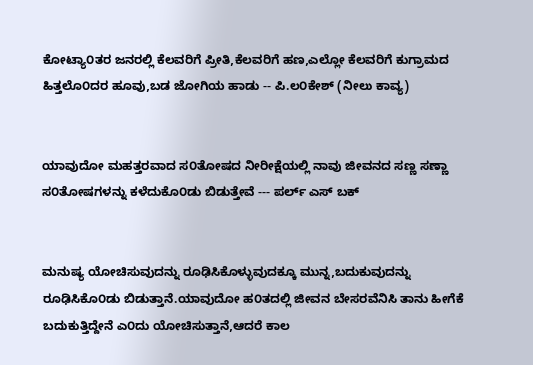ಕೋಟ್ಯಾ೦ತರ ಜನರಲ್ಲಿ ಕೆಲವರಿಗೆ ಪ್ರೀತಿ,ಕೆಲವರಿಗೆ ಹಣ,ಎಲ್ಲೋ ಕೆಲವರಿಗೆ ಕುಗ್ರಾಮದ ಹಿತ್ತಲೊ೦ದರ ಹೂವು,ಬಡ ಜೋಗಿಯ ಹಾಡು -- ಪಿ.ಲ೦ಕೇಶ್ (ನೀಲು ಕಾವ್ಯ)


ಯಾವುದೋ ಮಹತ್ತರವಾದ ಸ೦ತೋಷದ ನೀರೀಕ್ಷೆಯಲ್ಲಿ ನಾವು ಜೀವನದ ಸಣ್ಣ ಸಣ್ಣಾ ಸ೦ತೋಷಗಳನ್ನು ಕಳೆದುಕೊ೦ಡು ಬಿಡುತ್ತೇವೆ --- ಪರ್ಲ್ ಎಸ್ ಬಕ್


ಮನುಷ್ಯ ಯೋಚಿಸುವುದನ್ನು ರೂಢಿಸಿಕೊಳ್ಳುವುದಕ್ಕೂ ಮುನ್ನ,ಬದುಕುವುದನ್ನು ರೂಢಿಸಿಕೊ೦ಡು ಬಿಡುತ್ತಾನೆ.ಯಾವುದೋ ಹ೦ತದಲ್ಲಿ ಜೀವನ ಬೇಸರವೆನಿಸಿ ತಾನು ಹೀಗೆಕೆ ಬದುಕುತ್ತಿದ್ದೇನೆ ಎ೦ದು ಯೋಚಿಸುತ್ತಾನೆ,ಆದರೆ ಕಾಲ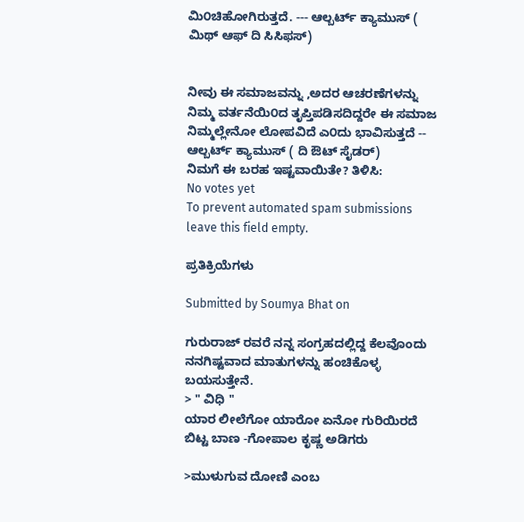ಮಿ೦ಚಿಹೋಗಿರುತ್ತದೆ. --- ಆಲ್ಬರ್ಟ್ ಕ್ಯಾಮುಸ್ ( ಮಿಥ್ ಆಫ್ ದಿ ಸಿಸಿಫಸ್)


ನೀವು ಈ ಸಮಾಜವನ್ನು ,ಅದರ ಆಚರಣೆಗಳನ್ನು ನಿಮ್ಮ ವರ್ತನೆಯಿ೦ದ ತೃಪ್ತಿಪಡಿಸದಿದ್ದರೇ ಈ ಸಮಾಜ ನಿಮ್ಮಲ್ಲೇನೋ ಲೋಪವಿದೆ ಎ೦ದು ಭಾವಿಸುತ್ತದೆ -- ಆಲ್ಬರ್ಟ್ ಕ್ಯಾಮುಸ್ ( ದಿ ಔಟ್ ಸೈಡರ್)
ನಿಮಗೆ ಈ ಬರಹ ಇಷ್ಟವಾಯಿತೇ? ತಿಳಿಸಿ:
No votes yet
To prevent automated spam submissions leave this field empty.

ಪ್ರತಿಕ್ರಿಯೆಗಳು

Submitted by Soumya Bhat on

ಗುರುರಾಜ್ ರವರೆ ನನ್ನ ಸಂಗ್ರಹದಲ್ಲಿದ್ದ ಕೆಲವೊಂದು ನನಗಿಷ್ಟವಾದ ಮಾತುಗಳನ್ನು ಹಂಚಿಕೊಳ್ಳ ಬಯಸುತ್ತೇನೆ.
> " ವಿಧಿ "
ಯಾರ ಲೀಲೆಗೋ ಯಾರೋ ಏನೋ ಗುರಿಯಿರದೆ ಬಿಟ್ಟ ಬಾಣ -ಗೋಪಾಲ ಕೃಷ್ಣ ಅಡಿಗರು

>ಮುಳುಗುವ ದೋಣಿ ಎಂಬ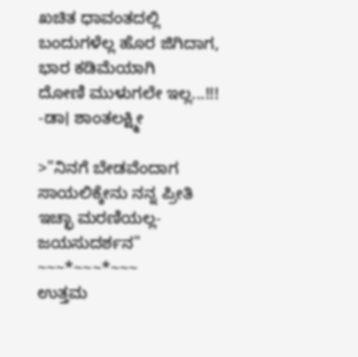ಖಚಿತ ಧಾವಂತದಲ್ಲಿ
ಬಂದುಗಳೆಲ್ಲ ಹೊರ ಜಿಗಿದಾಗ,
ಭಾರ ಕಡಿಮೆಯಾಗಿ
ದೋಣಿ ಮುಳುಗಲೇ ಇಲ್ಲ...!!!
-ಡಾ। ಶಾಂತಲಕ್ಷ಼್ಮೀ

>"ನಿನಗೆ ಬೇಡವೆಂದಾಗ ಸಾಯಲಿಕ್ಕೇನು ನನ್ನ ಪ್ರೀತಿ ಇಚ್ಛಾ ಮರಣಿಯಲ್ಲ- ಜಯಸುದರ್ಶನ"
~~~*~~~*~~~
ಉತ್ತಮ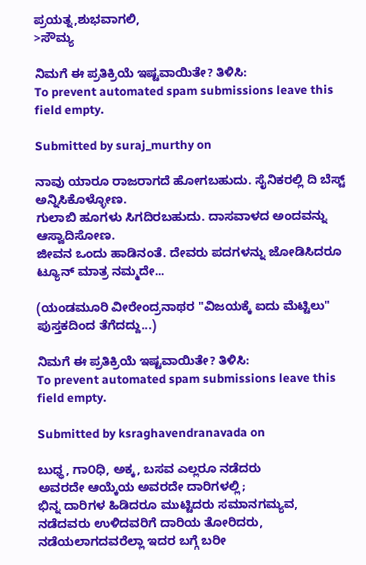ಪ್ರಯತ್ನ,ಶುಭವಾಗಲಿ,
>ಸೌಮ್ಯ

ನಿಮಗೆ ಈ ಪ್ರತಿಕ್ರಿಯೆ ಇಷ್ಟವಾಯಿತೇ? ತಿಳಿಸಿ:
To prevent automated spam submissions leave this field empty.

Submitted by suraj_murthy on

ನಾವು ಯಾರೂ ರಾಜರಾಗದೆ ಹೋಗಬಹುದು. ಸೈನಿಕರಲ್ಲಿ ದಿ ಬೆಸ್ಟ್ ಅನ್ನಿಸಿಕೊಳ್ಳೋಣ.
ಗುಲಾಬಿ ಹೂಗಳು ಸಿಗದಿರಬಹುದು. ದಾಸವಾಳದ ಅಂದವನ್ನು ಆಸ್ವಾದಿಸೋಣ.
ಜೀವನ ಒಂದು ಹಾಡಿನಂತೆ. ದೇವರು ಪದಗಳನ್ನು ಜೋಡಿಸಿದರೂ ಟ್ಯೂನ್ ಮಾತ್ರ ನಮ್ಮದೇ...

(ಯಂಡಮೂರಿ ವೀರೇಂದ್ರನಾಥರ "ವಿಜಯಕ್ಕೆ ಐದು ಮೆಟ್ಟಿಲು" ಪುಸ್ತಕದಿಂದ ತೆಗೆದದ್ದು...)

ನಿಮಗೆ ಈ ಪ್ರತಿಕ್ರಿಯೆ ಇಷ್ಟವಾಯಿತೇ? ತಿಳಿಸಿ:
To prevent automated spam submissions leave this field empty.

Submitted by ksraghavendranavada on

ಬುಧ್ಧ, ಗಾ೦ಧಿ, ಅಕ್ಕ, ಬಸವ ಎಲ್ಲರೂ ನಡೆದರು
ಅವರದೇ ಆಯ್ಕೆಯ ಅವರದೇ ದಾರಿಗಳಲ್ಲಿ;
ಭಿನ್ನ ದಾರಿಗಳ ಹಿಡಿದರೂ ಮುಟ್ಟಿದರು ಸಮಾನಗಮ್ಯವ,
ನಡೆದವರು ಉಳಿದವರಿಗೆ ದಾರಿಯ ತೋರಿದರು,
ನಡೆಯಲಾಗದವರೆಲ್ಲಾ ಇದರ ಬಗ್ಗೆ ಬರೀ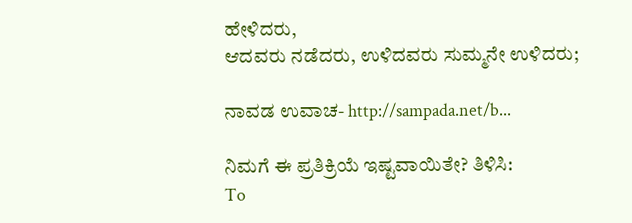ಹೇಳಿದರು,
ಆದವರು ನಡೆದರು, ಉಳಿದವರು ಸುಮ್ಮನೇ ಉಳಿದರು;

ನಾವಡ ಉವಾಚ- http://sampada.net/b...

ನಿಮಗೆ ಈ ಪ್ರತಿಕ್ರಿಯೆ ಇಷ್ಟವಾಯಿತೇ? ತಿಳಿಸಿ:
To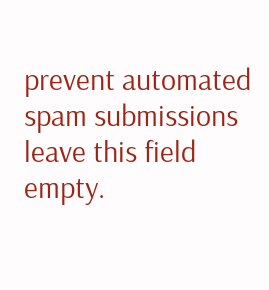prevent automated spam submissions leave this field empty.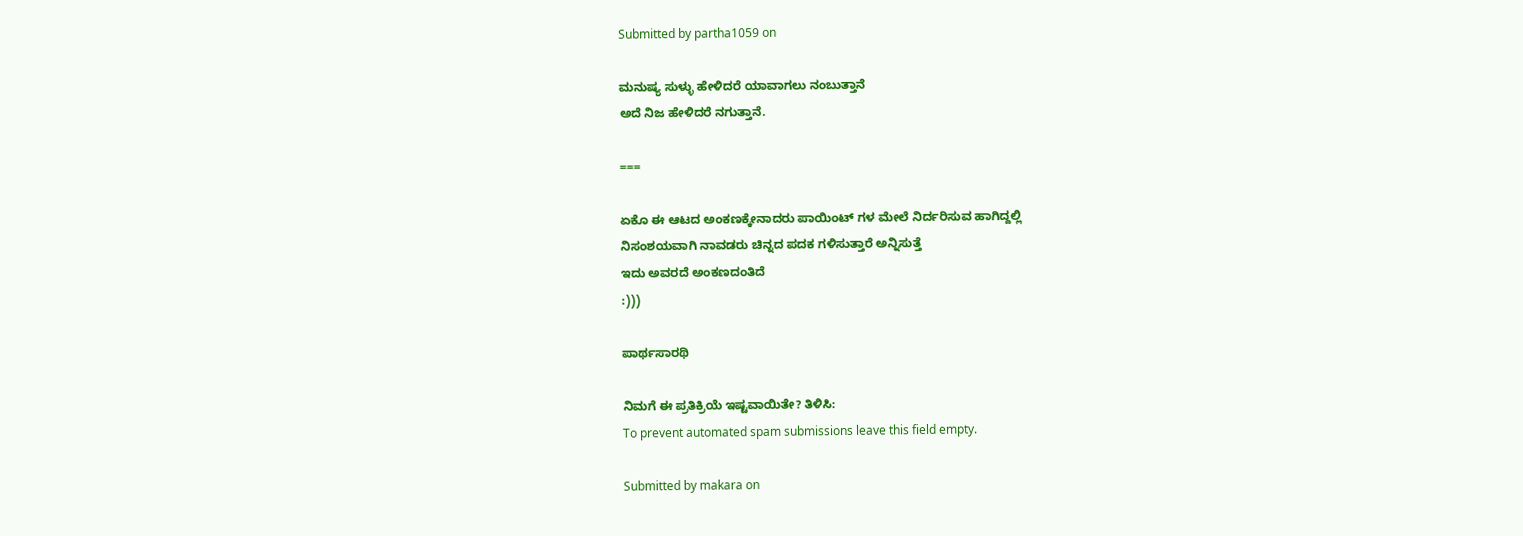Submitted by partha1059 on

ಮನುಷ್ಯ ಸುಳ್ಳು ಹೇಳಿದರೆ ಯಾವಾಗಲು ನಂಬುತ್ತಾನೆ
ಅದೆ ನಿಜ ಹೇಳಿದರೆ ನಗುತ್ತಾನೆ.

===

ಏಕೊ ಈ ಆಟದ ಅಂಕಣಕ್ಕೇನಾದರು ಪಾಯಿಂಟ್ ಗಳ ಮೇಲೆ ನಿರ್ದರಿಸುವ ಹಾಗಿದ್ದಲ್ಲಿ
ನಿಸಂಶಯವಾಗಿ ನಾವಡರು ಚಿನ್ನದ ಪದಕ ಗಳಿಸುತ್ತಾರೆ ಅನ್ನಿಸುತ್ತೆ
ಇದು ಅವರದೆ ಅಂಕಣದಂತಿದೆ
:)))

ಪಾರ್ಥಸಾರಥಿ

ನಿಮಗೆ ಈ ಪ್ರತಿಕ್ರಿಯೆ ಇಷ್ಟವಾಯಿತೇ? ತಿಳಿಸಿ:
To prevent automated spam submissions leave this field empty.

Submitted by makara on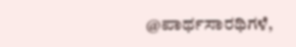@ಪಾರ್ಥಸಾರಥಿಗಳೆ,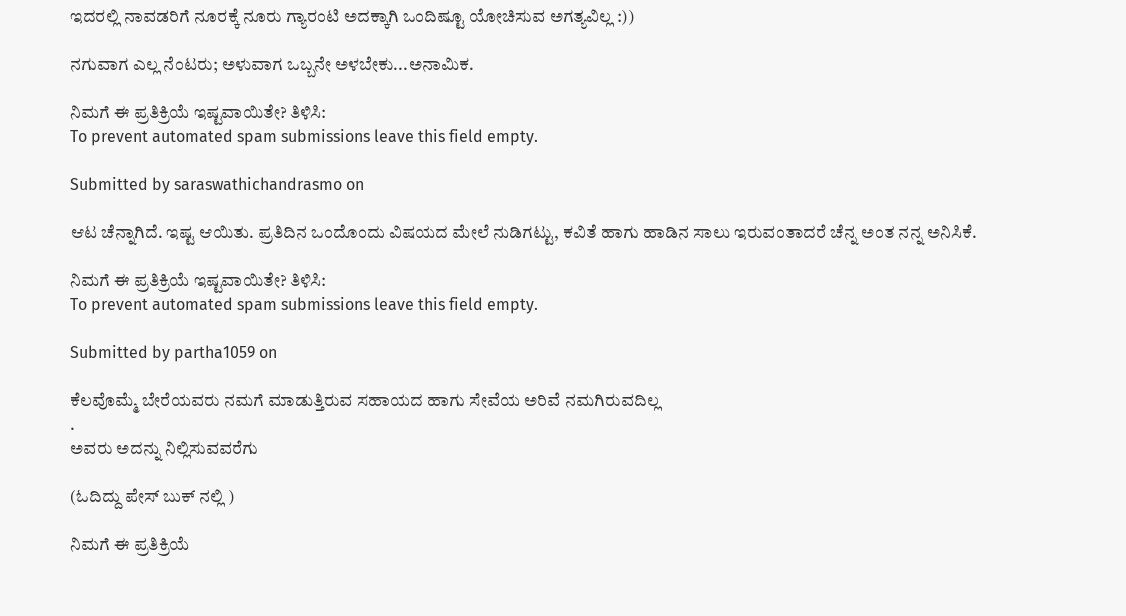ಇದರಲ್ಲಿ ನಾವಡರಿಗೆ ನೂರಕ್ಕೆ ನೂರು ಗ್ಯಾರಂಟಿ ಅದಕ್ಕಾಗಿ ಒಂದಿಷ್ಟೂ ಯೋಚಿಸುವ ಅಗತ್ಯವಿಲ್ಲ :))

ನಗುವಾಗ ಎಲ್ಲ ನೆಂಟರು; ಅಳುವಾಗ ಒಬ್ಬನೇ ಅಳಬೇಕು...ಅನಾಮಿಕ.

ನಿಮಗೆ ಈ ಪ್ರತಿಕ್ರಿಯೆ ಇಷ್ಟವಾಯಿತೇ? ತಿಳಿಸಿ:
To prevent automated spam submissions leave this field empty.

Submitted by saraswathichandrasmo on

ಆಟ ಚೆನ್ನಾಗಿದೆ. ಇಷ್ಟ ಆಯಿತು. ಪ್ರತಿದಿನ ಒಂದೊಂದು ವಿಷಯದ ಮೇಲೆ ನುಡಿಗಟ್ಟು, ಕವಿತೆ ಹಾಗು ಹಾಡಿನ ಸಾಲು ಇರುವಂತಾದರೆ ಚೆನ್ನ ಅಂತ ನನ್ನ ಅನಿಸಿಕೆ.

ನಿಮಗೆ ಈ ಪ್ರತಿಕ್ರಿಯೆ ಇಷ್ಟವಾಯಿತೇ? ತಿಳಿಸಿ:
To prevent automated spam submissions leave this field empty.

Submitted by partha1059 on

ಕೆಲವೊಮ್ಮೆ ಬೇರೆಯವರು ನಮಗೆ ಮಾಡುತ್ತಿರುವ ಸಹಾಯದ ಹಾಗು ಸೇವೆಯ ಅರಿವೆ ನಮಗಿರುವದಿಲ್ಲ
.
ಅವರು ಅದನ್ನು ನಿಲ್ಲಿಸುವವರೆಗು

(ಓದಿದ್ದು ಪೇಸ್ ಬುಕ್ ನಲ್ಲಿ )

ನಿಮಗೆ ಈ ಪ್ರತಿಕ್ರಿಯೆ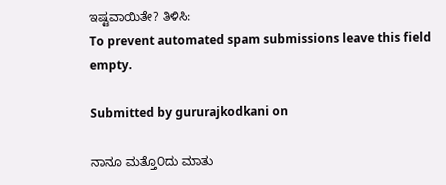ಇಷ್ಟವಾಯಿತೇ? ತಿಳಿಸಿ:
To prevent automated spam submissions leave this field empty.

Submitted by gururajkodkani on

ನಾನೂ ಮತ್ತೊ೦ದು ಮಾತು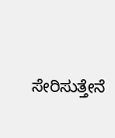ಸೇರಿಸುತ್ತೇನೆ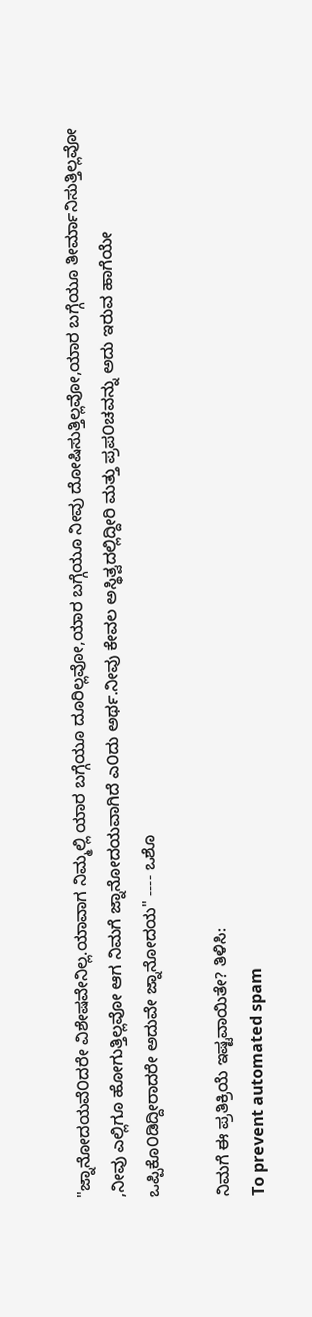"ಜ್ನಾನೋದಯವೆ೦ದರೇ ವಿಶೇಷವೇನಿಲ್ಲ.ಯಾವಾಗ ನಿಮ್ಮಲ್ಲಿ ಯಾರ ಬಗ್ಗೆಯೂ ದೂರಿಲ್ಲವೋ,ಯಾರ ಬಗ್ಗೆಯೂ ನೀವು ದೋಷಿಸುತ್ತಿಲ್ಲವೋ,ಯಾರ ಬಗ್ಗೆಯೂ ತೀರ್ಮಾನಿಸುತ್ತಿಲ್ಲವೋ ,ನೀವು ಎಲ್ಲಿಗೂ ಹೋಗುತ್ತಿಲ್ಲವೋ ಆಗ ನಿಮಗೆ ಜ್ನಾನೋದಯವಾಗಿದೆ ಎ೦ದು ಅರ್ಥ.ನೀವು ಕೇವಲ ಅಸ್ಥಿತ್ವದಲ್ಲಿದ್ದೀರಿ ಮತ್ತು ಪ್ರಪ೦ಚವನ್ನು ಅದು ಇರುವ ಹಾಗೆಯೇ ಒಪ್ಪಿಕೊ೦ಡಿದ್ದೀರಾದರೇ ಅದುವೇ ಜ್ನಾನೋದಯ" ---- ಒಶೊ

ನಿಮಗೆ ಈ ಪ್ರತಿಕ್ರಿಯೆ ಇಷ್ಟವಾಯಿತೇ? ತಿಳಿಸಿ:
To prevent automated spam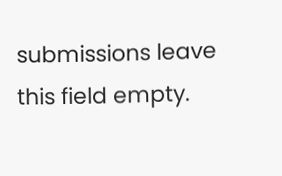submissions leave this field empty.